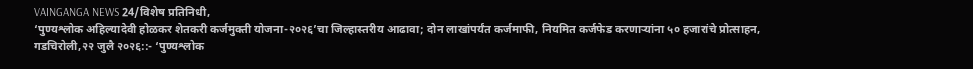VAINGANGA NEWS 24/विशेष प्रतिनिधी,
‘पुण्यश्लोक अहिल्यादेवी होळकर शेतकरी कर्जमुक्ती योजना-२०२६’चा जिल्हास्तरीय आढावा; दोन लाखांपर्यंत कर्जमाफी, नियमित कर्जफेड करणाऱ्यांना ५० हजारांचे प्रोत्साहन,
गडचिरोली,२२ जुलै २०२६::- ‘पुण्यश्लोक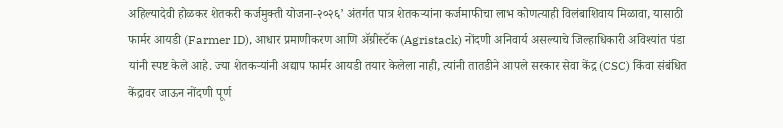अहिल्यादेवी होळकर शेतकरी कर्जमुक्ती योजना-२०२६’ अंतर्गत पात्र शेतकऱ्यांना कर्जमाफीचा लाभ कोणत्याही विलंबाशिवाय मिळावा, यासाठी फार्मर आयडी (Farmer ID), आधार प्रमाणीकरण आणि ॲग्रीस्टॅक (Agristack) नोंदणी अनिवार्य असल्याचे जिल्हाधिकारी अविश्यांत पंडा यांनी स्पष्ट केले आहे. ज्या शेतकऱ्यांनी अद्याप फार्मर आयडी तयार केलेला नाही, त्यांनी तातडीने आपले सरकार सेवा केंद्र (CSC) किंवा संबंधित केंद्रावर जाऊन नोंदणी पूर्ण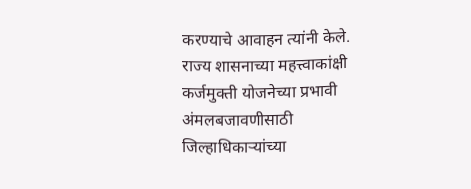करण्याचे आवाहन त्यांनी केले.
राज्य शासनाच्या महत्त्वाकांक्षी कर्जमुक्ती योजनेच्या प्रभावी अंमलबजावणीसाठी जिल्हाधिकाऱ्यांच्या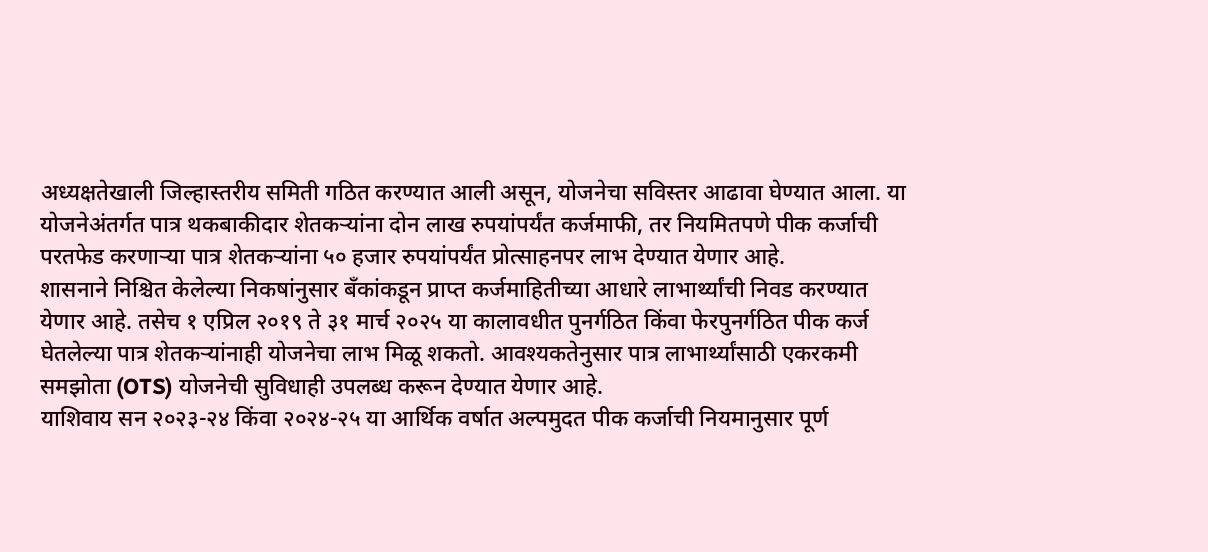अध्यक्षतेखाली जिल्हास्तरीय समिती गठित करण्यात आली असून, योजनेचा सविस्तर आढावा घेण्यात आला. या योजनेअंतर्गत पात्र थकबाकीदार शेतकऱ्यांना दोन लाख रुपयांपर्यंत कर्जमाफी, तर नियमितपणे पीक कर्जाची परतफेड करणाऱ्या पात्र शेतकऱ्यांना ५० हजार रुपयांपर्यंत प्रोत्साहनपर लाभ देण्यात येणार आहे.
शासनाने निश्चित केलेल्या निकषांनुसार बँकांकडून प्राप्त कर्जमाहितीच्या आधारे लाभार्थ्यांची निवड करण्यात येणार आहे. तसेच १ एप्रिल २०१९ ते ३१ मार्च २०२५ या कालावधीत पुनर्गठित किंवा फेरपुनर्गठित पीक कर्ज घेतलेल्या पात्र शेतकऱ्यांनाही योजनेचा लाभ मिळू शकतो. आवश्यकतेनुसार पात्र लाभार्थ्यांसाठी एकरकमी समझोता (OTS) योजनेची सुविधाही उपलब्ध करून देण्यात येणार आहे.
याशिवाय सन २०२३-२४ किंवा २०२४-२५ या आर्थिक वर्षात अल्पमुदत पीक कर्जाची नियमानुसार पूर्ण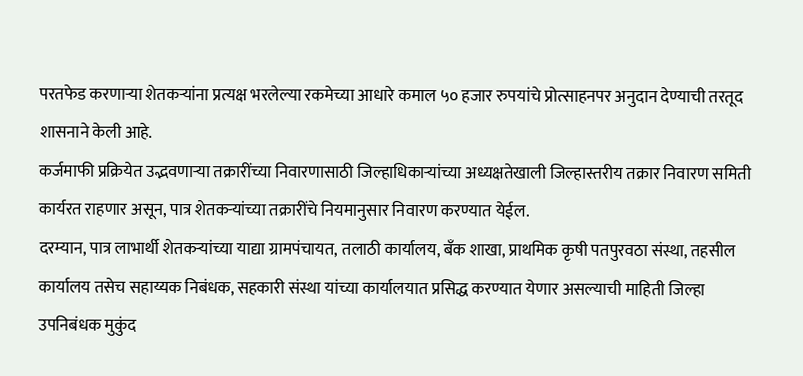परतफेड करणाऱ्या शेतकऱ्यांना प्रत्यक्ष भरलेल्या रकमेच्या आधारे कमाल ५० हजार रुपयांचे प्रोत्साहनपर अनुदान देण्याची तरतूद शासनाने केली आहे.
कर्जमाफी प्रक्रियेत उद्भवणाऱ्या तक्रारींच्या निवारणासाठी जिल्हाधिकाऱ्यांच्या अध्यक्षतेखाली जिल्हास्तरीय तक्रार निवारण समिती कार्यरत राहणार असून, पात्र शेतकऱ्यांच्या तक्रारींचे नियमानुसार निवारण करण्यात येईल.
दरम्यान, पात्र लाभार्थी शेतकऱ्यांच्या याद्या ग्रामपंचायत, तलाठी कार्यालय, बँक शाखा, प्राथमिक कृषी पतपुरवठा संस्था, तहसील कार्यालय तसेच सहाय्यक निबंधक, सहकारी संस्था यांच्या कार्यालयात प्रसिद्ध करण्यात येणार असल्याची माहिती जिल्हा उपनिबंधक मुकुंद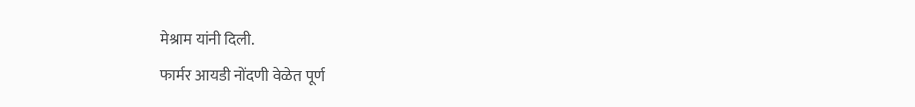मेश्राम यांनी दिली.
फार्मर आयडी नोंदणी वेळेत पूर्ण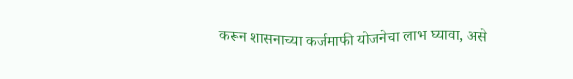करून शासनाच्या कर्जमाफी योजनेचा लाभ घ्यावा, असे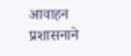आवाहन प्रशासनाने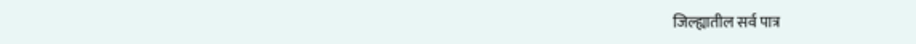जिल्ह्यातील सर्व पात्र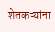शेतकऱ्यांना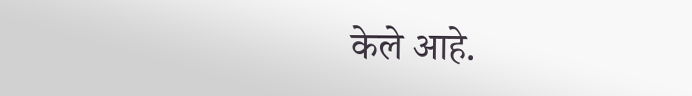केले आहे.